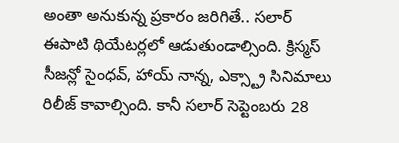అంతా అనుకున్న ప్రకారం జరిగితే.. సలార్ ఈపాటి థియేటర్లలో ఆడుతుండాల్సింది. క్రిస్మస్ సీజన్లో సైంధవ్, హాయ్ నాన్న, ఎక్స్ట్రా సినిమాలు రిలీజ్ కావాల్సింది. కానీ సలార్ సెప్టెంబరు 28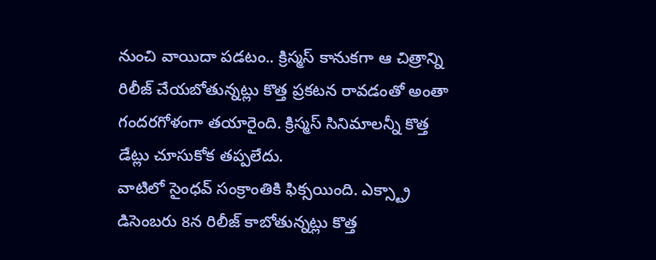నుంచి వాయిదా పడటం.. క్రిస్మస్ కానుకగా ఆ చిత్రాన్ని రిలీజ్ చేయబోతున్నట్లు కొత్త ప్రకటన రావడంతో అంతా గందరగోళంగా తయారైంది. క్రిస్మస్ సినిమాలన్నీ కొత్త డేట్లు చూసుకోక తప్పలేదు.
వాటిలో సైంధవ్ సంక్రాంతికి ఫిక్సయింది. ఎక్స్ట్రా డిసెంబరు 8న రిలీజ్ కాబోతున్నట్లు కొత్త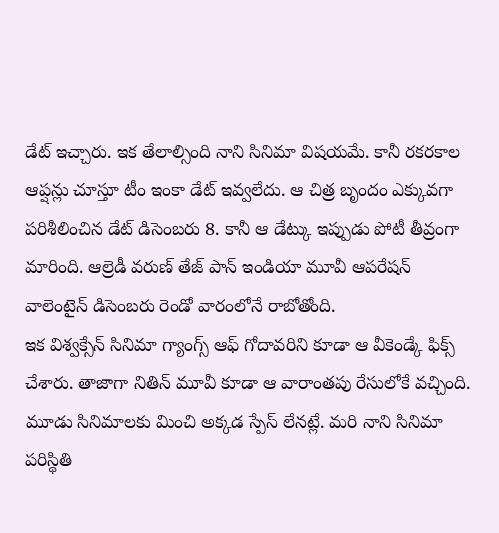డేట్ ఇచ్చారు. ఇక తేలాల్సింది నాని సినిమా విషయమే. కానీ రకరకాల ఆప్షన్లు చూస్తూ టీం ఇంకా డేట్ ఇవ్వలేదు. ఆ చిత్ర బృందం ఎక్కువగా పరిశీలించిన డేట్ డిసెంబరు 8. కానీ ఆ డేట్కు ఇప్పుడు పోటీ తీవ్రంగా మారింది. ఆల్రెడీ వరుణ్ తేజ్ పాన్ ఇండియా మూవీ ఆపరేషన్ వాలెంటైన్ డిసెంబరు రెండో వారంలోనే రాబోతోంది.
ఇక విశ్వక్సేన్ సినిమా గ్యాంగ్స్ ఆఫ్ గోదావరిని కూడా ఆ వీకెండ్కే ఫిక్స్ చేశారు. తాజాగా నితిన్ మూవీ కూడా ఆ వారాంతపు రేసులోకే వచ్చింది. మూడు సినిమాలకు మించి అక్కడ స్పేస్ లేనట్లే. మరి నాని సినిమా పరిస్థితి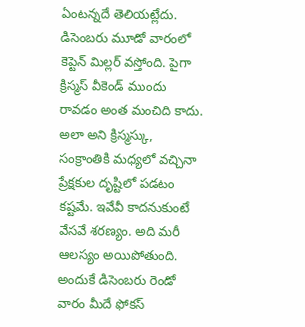ఏంటన్నదే తెలియట్లేదు. డిసెంబరు మూడో వారంలో కెప్టెన్ మిల్లర్ వస్తోంది. పైగా క్రిస్మస్ వీకెండ్ ముందు రావడం అంత మంచిది కాదు.
అలా అని క్రిస్మస్కు, సంక్రాంతికి మధ్యలో వచ్చినా ప్రేక్షకుల దృష్టిలో పడటం కష్టమే. ఇవేవీ కాదనుకుంటే వేసవే శరణ్యం. అది మరీ ఆలస్యం అయిపోతుంది. అందుకే డిసెంబరు రెండో వారం మీదే ఫోకస్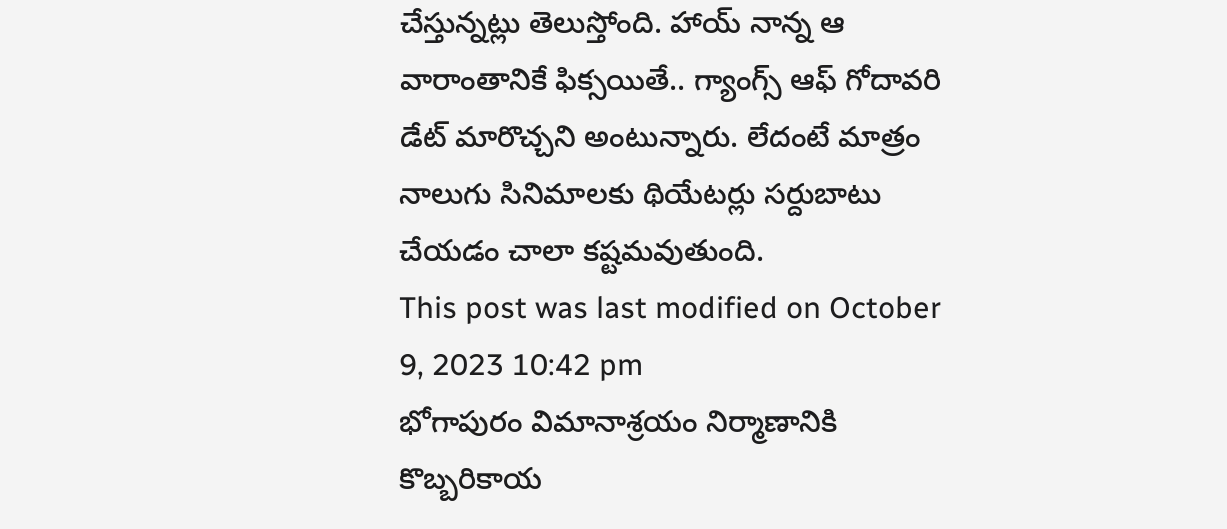చేస్తున్నట్లు తెలుస్తోంది. హాయ్ నాన్న ఆ వారాంతానికే ఫిక్సయితే.. గ్యాంగ్స్ ఆఫ్ గోదావరి డేట్ మారొచ్చని అంటున్నారు. లేదంటే మాత్రం నాలుగు సినిమాలకు థియేటర్లు సర్దుబాటు చేయడం చాలా కష్టమవుతుంది.
This post was last modified on October 9, 2023 10:42 pm
భోగాపురం విమానాశ్రయం నిర్మాణానికి కొబ్బరికాయ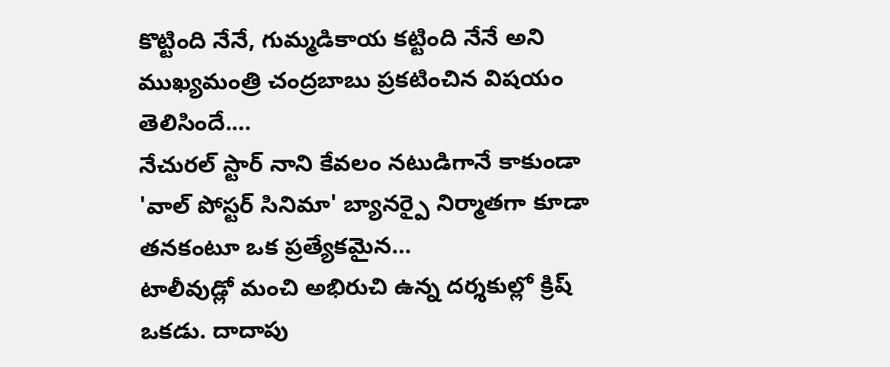కొట్టింది నేనే, గుమ్మడికాయ కట్టింది నేనే అని ముఖ్యమంత్రి చంద్రబాబు ప్రకటించిన విషయం తెలిసిందే.…
నేచురల్ స్టార్ నాని కేవలం నటుడిగానే కాకుండా 'వాల్ పోస్టర్ సినిమా' బ్యానర్పై నిర్మాతగా కూడా తనకంటూ ఒక ప్రత్యేకమైన…
టాలీవుడ్లో మంచి అభిరుచి ఉన్న దర్శకుల్లో క్రిష్ ఒకడు. దాదాపు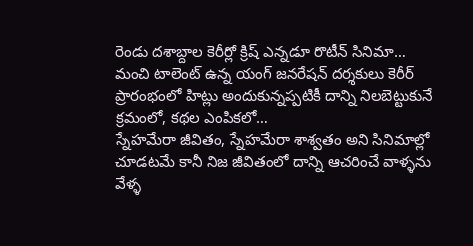రెండు దశాబ్దాల కెరీర్లో క్రిష్ ఎన్నడూ రొటీన్ సినిమా…
మంచి టాలెంట్ ఉన్న యంగ్ జనరేషన్ దర్శకులు కెరీర్ ప్రారంభంలో హిట్లు అందుకున్నప్పటికీ దాన్ని నిలబెట్టుకునే క్రమంలో, కథల ఎంపికలో…
స్నేహమేరా జీవితం, స్నేహమేరా శాశ్వతం అని సినిమాల్లో చూడటమే కానీ నిజ జీవితంలో దాన్ని ఆచరించే వాళ్ళను వేళ్ళ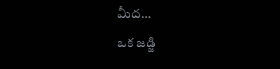మీద…
ఒక జడ్జి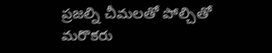ప్రజల్ని చీమలతో పోల్చితో మరొకరు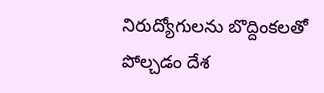నిరుద్యోగులను బొద్దింకలతో పోల్చడం దేశ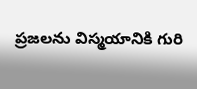ప్రజలను విస్మయానికి గురి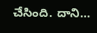చేసింది. దాని…